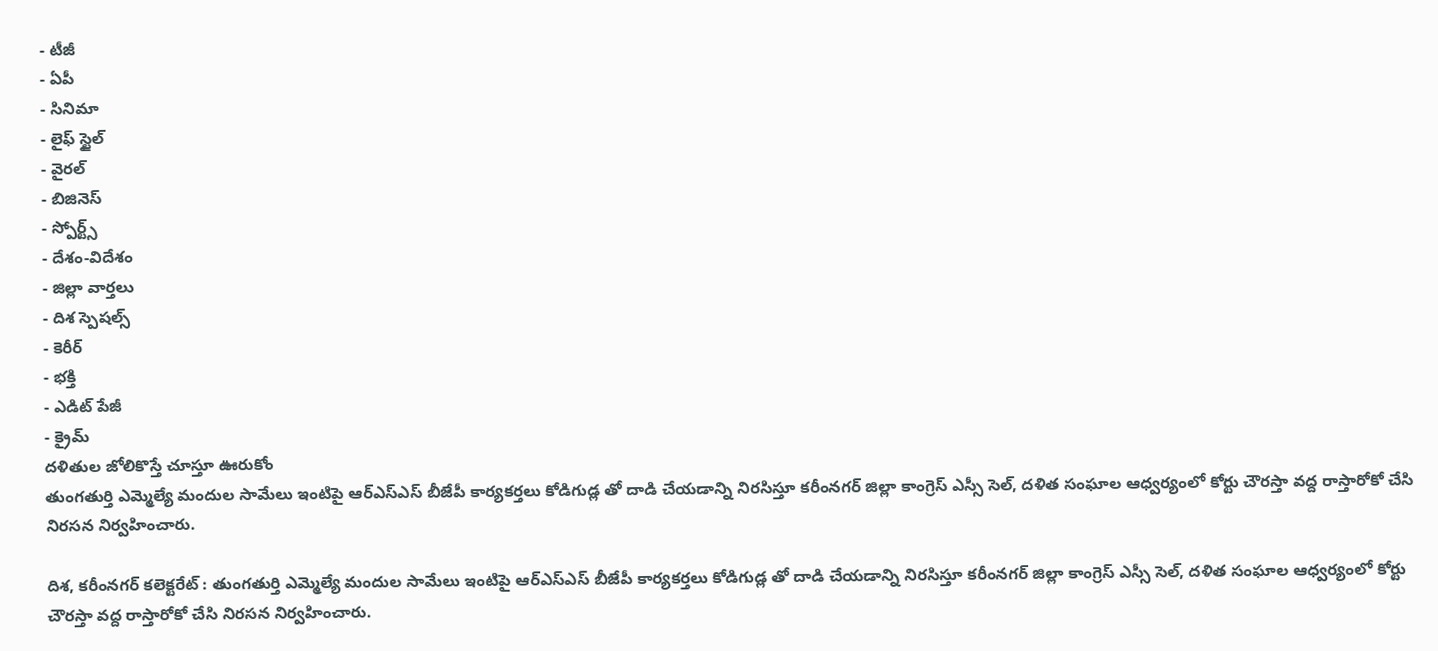- టీజీ
- ఏపీ
- సినిమా
- లైఫ్ స్టైల్
- వైరల్
- బిజినెస్
- స్పోర్ట్స్
- దేశం-విదేశం
- జిల్లా వార్తలు
- దిశ స్పెషల్స్
- కెరీర్
- భక్తి
- ఎడిట్ పేజీ
- క్రైమ్
దళితుల జోలికొస్తే చూస్తూ ఊరుకోం
తుంగతుర్తి ఎమ్మెల్యే మందుల సామేలు ఇంటిపై ఆర్ఎస్ఎస్ బీజేపీ కార్యకర్తలు కోడిగుడ్ల తో దాడి చేయడాన్ని నిరసిస్తూ కరీంనగర్ జిల్లా కాంగ్రెస్ ఎస్సీ సెల్, దళిత సంఘాల ఆధ్వర్యంలో కోర్టు చౌరస్తా వద్ద రాస్తారోకో చేసి నిరసన నిర్వహించారు.

దిశ, కరీంనగర్ కలెక్టరేట్ : తుంగతుర్తి ఎమ్మెల్యే మందుల సామేలు ఇంటిపై ఆర్ఎస్ఎస్ బీజేపీ కార్యకర్తలు కోడిగుడ్ల తో దాడి చేయడాన్ని నిరసిస్తూ కరీంనగర్ జిల్లా కాంగ్రెస్ ఎస్సీ సెల్, దళిత సంఘాల ఆధ్వర్యంలో కోర్టు చౌరస్తా వద్ద రాస్తారోకో చేసి నిరసన నిర్వహించారు.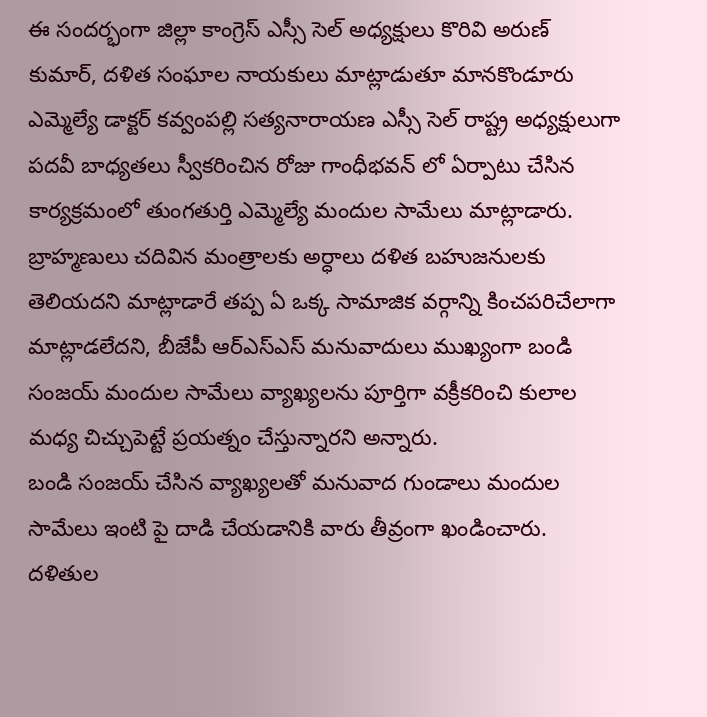ఈ సందర్భంగా జిల్లా కాంగ్రెస్ ఎస్సీ సెల్ అధ్యక్షులు కొరివి అరుణ్ కుమార్, దళిత సంఘాల నాయకులు మాట్లాడుతూ మానకొండూరు ఎమ్మెల్యే డాక్టర్ కవ్వంపల్లి సత్యనారాయణ ఎస్సీ సెల్ రాష్ట్ర అధ్యక్షులుగా పదవీ బాధ్యతలు స్వీకరించిన రోజు గాంధీభవన్ లో ఏర్పాటు చేసిన కార్యక్రమంలో తుంగతుర్తి ఎమ్మెల్యే మందుల సామేలు మాట్లాడారు. బ్రాహ్మణులు చదివిన మంత్రాలకు అర్ధాలు దళిత బహుజనులకు తెలియదని మాట్లాడారే తప్ప ఏ ఒక్క సామాజిక వర్గాన్ని కించపరిచేలాగా మాట్లాడలేదని, బీజేపీ ఆర్ఎస్ఎస్ మనువాదులు ముఖ్యంగా బండి సంజయ్ మందుల సామేలు వ్యాఖ్యలను పూర్తిగా వక్రీకరించి కులాల మధ్య చిచ్చుపెట్టే ప్రయత్నం చేస్తున్నారని అన్నారు.
బండి సంజయ్ చేసిన వ్యాఖ్యలతో మనువాద గుండాలు మందుల సామేలు ఇంటి పై దాడి చేయడానికి వారు తీవ్రంగా ఖండించారు. దళితుల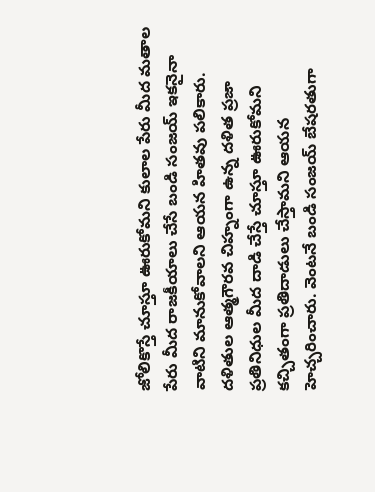జోలికొస్తే చూస్తూ ఊరుకోమని కులాల పేరు మీద మతాల పేరు మీద రాజకీయాలు చేసే బండి సంజయ్ ఇకనైనా వాటిని మానుకోవాలని ఆయన హితవు పలికారు. దళితుల ఆత్మగౌరవ చిహ్నంగా ఉన్న దళిత ప్రజా ప్రతినిధుల మీద దాడి చేస్తే చూస్తూ ఊరుకోమని కచ్చితంగా ప్రతిదాడులు చేస్తామని ఆయన హెచ్చరించారు. వెంటనే బండి సంజయ్ బేషరతుగా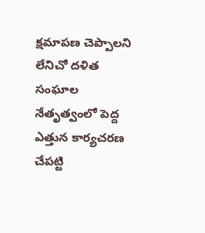క్షమాపణ చెప్పాలని లేనిచో దళిత సంఘాల నేతృత్వంలో పెద్ద ఎత్తున కార్యచరణ చేపట్టి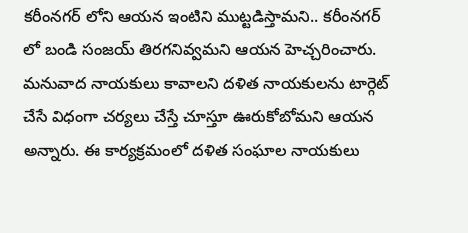కరీంనగర్ లోని ఆయన ఇంటిని ముట్టడిస్తామని.. కరీంనగర్ లో బండి సంజయ్ తిరగనివ్వమని ఆయన హెచ్చరించారు. మనువాద నాయకులు కావాలని దళిత నాయకులను టార్గెట్ చేసే విధంగా చర్యలు చేస్తే చూస్తూ ఊరుకోబోమని ఆయన అన్నారు. ఈ కార్యక్రమంలో దళిత సంఘాల నాయకులు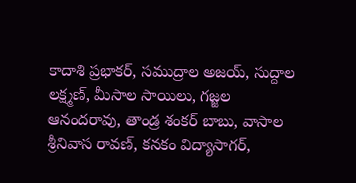కాదాశి ప్రభాకర్, సముద్రాల అజయ్, సుద్దాల లక్ష్మణ్, మీసాల సాయిలు, గజ్జల ఆనందరావు, తాండ్ర శంకర్ బాబు, వాసాల శ్రీనివాస రావణ్, కనకం విద్యాసాగర్,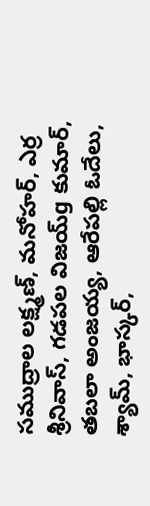సముద్రాల లక్ష్మణ్, మనోహర్, ఎర్ర శ్రీనివాస్, గడపల విజయ్g కుమార్, తబలా అంజయ్య, ఆరేపల్లి ఓదేలు, శ్యామ్, భాస్కర్,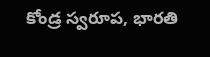కోండ్ర స్వరూప, భారతి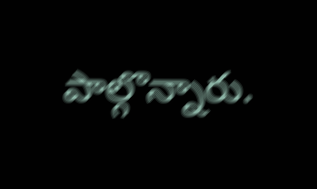పాల్గొన్నారు.